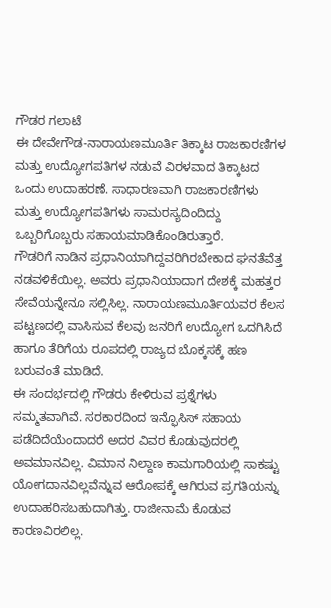ಗೌಡರ ಗಲಾಟೆ
ಈ ದೇವೇಗೌಡ-ನಾರಾಯಣಮೂರ್ತಿ ತಿಕ್ಕಾಟ ರಾಜಕಾರಣಿಗಳ ಮತ್ತು ಉದ್ಯೋಗಪತಿಗಳ ನಡುವೆ ವಿರಳವಾದ ತಿಕ್ಕಾಟದ ಒಂದು ಉದಾಹರಣೆ. ಸಾಧಾರಣವಾಗಿ ರಾಜಕಾರಣಿಗಳು ಮತ್ತು ಉದ್ಯೋಗಪತಿಗಳು ಸಾಮರಸ್ಯದಿಂದಿದ್ದು ಒಬ್ಬರಿಗೊಬ್ಬರು ಸಹಾಯಮಾಡಿಕೊಂಡಿರುತ್ತಾರೆ.
ಗೌಡರಿಗೆ ನಾಡಿನ ಪ್ರಧಾನಿಯಾಗಿದ್ದವರಿಗಿರಬೇಕಾದ ಘನತೆವೆತ್ತ ನಡವಳಿಕೆಯಿಲ್ಲ. ಅವರು ಪ್ರಧಾನಿಯಾದಾಗ ದೇಶಕ್ಕೆ ಮಹತ್ತರ ಸೇವೆಯನ್ನೇನೂ ಸಲ್ಲಿಸಿಲ್ಲ. ನಾರಾಯಣಮೂರ್ತಿಯವರ ಕೆಲಸ ಪಟ್ಟಣದಲ್ಲಿ ವಾಸಿಸುವ ಕೆಲವು ಜನರಿಗೆ ಉದ್ಯೋಗ ಒದಗಿಸಿದೆ ಹಾಗೂ ತೆರಿಗೆಯ ರೂಪದಲ್ಲಿ ರಾಜ್ಯದ ಬೊಕ್ಕಸಕ್ಕೆ ಹಣ ಬರುವಂತೆ ಮಾಡಿದೆ.
ಈ ಸಂದರ್ಭದಲ್ಲಿ ಗೌಡರು ಕೇಳಿರುವ ಪ್ರಶ್ನೆಗಳು ಸಮ್ಮತವಾಗಿವೆ. ಸರಕಾರದಿಂದ ಇನ್ಫೊಸಿಸ್ ಸಹಾಯ ಪಡೆದಿದೆಯೆಂದಾದರೆ ಅದರ ವಿವರ ಕೊಡುವುದರಲ್ಲಿ ಅವಮಾನವಿಲ್ಲ. ವಿಮಾನ ನಿಲ್ದಾಣ ಕಾಮಗಾರಿಯಲ್ಲಿ ಸಾಕಷ್ಟು ಯೋಗದಾನವಿಲ್ಲವೆನ್ನುವ ಆರೋಪಕ್ಕೆ ಆಗಿರುವ ಪ್ರಗತಿಯನ್ನು ಉದಾಹರಿಸಬಹುದಾಗಿತ್ತು. ರಾಜೀನಾಮೆ ಕೊಡುವ ಕಾರಣವಿರಲಿಲ್ಲ.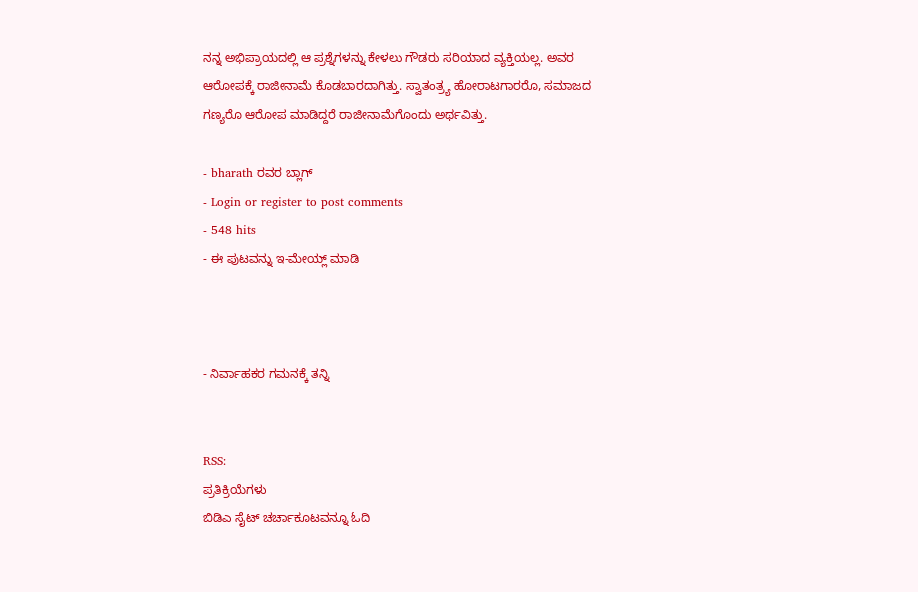ನನ್ನ ಅಭಿಪ್ರಾಯದಲ್ಲಿ ಆ ಪ್ರಶ್ನೆಗಳನ್ನು ಕೇಳಲು ಗೌಡರು ಸರಿಯಾದ ವ್ಯಕ್ತಿಯಲ್ಲ. ಅವರ ಆರೋಪಕ್ಕೆ ರಾಜೀನಾಮೆ ಕೊಡಬಾರದಾಗಿತ್ತು. ಸ್ವಾತಂತ್ರ್ಯ ಹೋರಾಟಗಾರರೊ, ಸಮಾಜದ ಗಣ್ಯರೊ ಆರೋಪ ಮಾಡಿದ್ದರೆ ರಾಜೀನಾಮೆಗೊಂದು ಅರ್ಥವಿತ್ತು.

- bharath ರವರ ಬ್ಲಾಗ್
- Login or register to post comments
- 548 hits
- ಈ ಪುಟವನ್ನು ಇ-ಮೇಯ್ಲ್ ಮಾಡಿ



- ನಿರ್ವಾಹಕರ ಗಮನಕ್ಕೆ ತನ್ನಿ


RSS:
ಪ್ರತಿಕ್ರಿಯೆಗಳು
ಬಿಡಿಎ ಸೈಟ್ ಚರ್ಚಾಕೂಟವನ್ನೂ ಓದಿ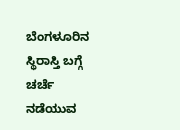ಬೆಂಗಳೂರಿನ ಸ್ಥಿರಾಸ್ತಿ ಬಗ್ಗೆ ಚರ್ಚೆ ನಡೆಯುವ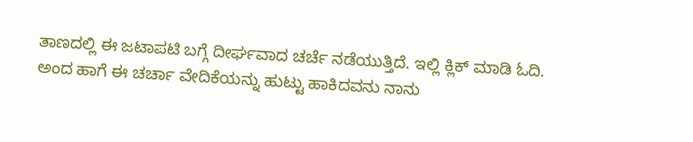ತಾಣದಲ್ಲಿ ಈ ಜಟಾಪಟಿ ಬಗ್ಗೆ ದೀರ್ಘವಾದ ಚರ್ಚೆ ನಡೆಯುತ್ತಿದೆ. ಇಲ್ಲಿ ಕ್ಲಿಕ್ ಮಾಡಿ ಓದಿ.
ಅಂದ ಹಾಗೆ ಈ ಚರ್ಚಾ ವೇದಿಕೆಯನ್ನು ಹುಟ್ಟು ಹಾಕಿದವನು ನಾನು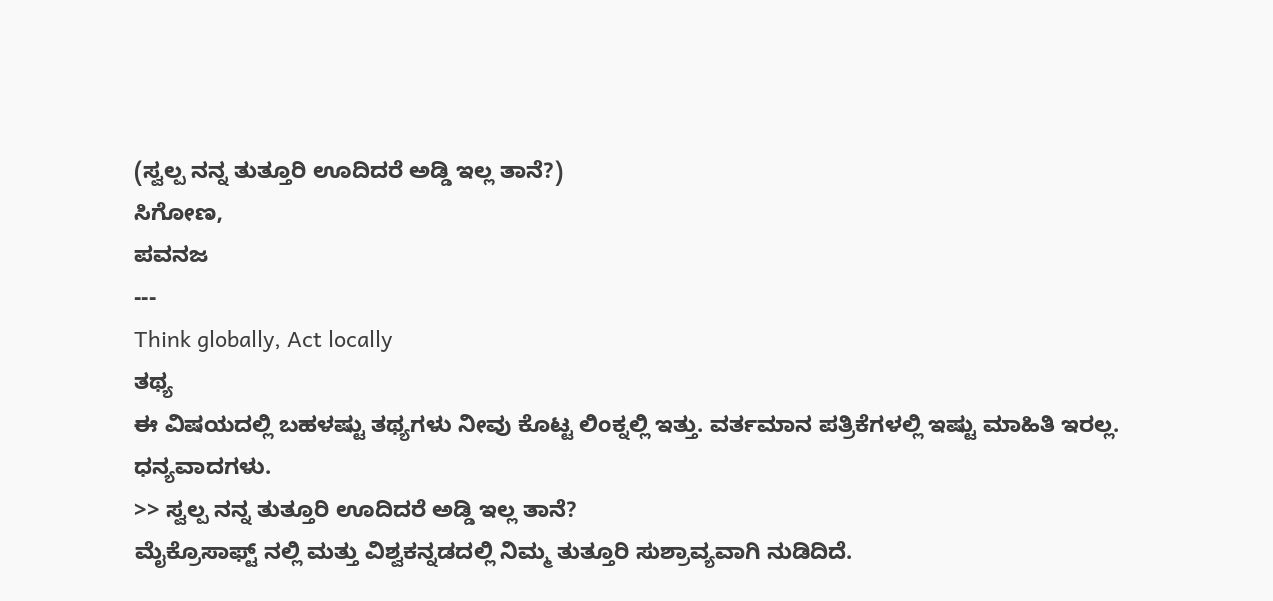(ಸ್ವಲ್ಪ ನನ್ನ ತುತ್ತೂರಿ ಊದಿದರೆ ಅಡ್ಡಿ ಇಲ್ಲ ತಾನೆ?)
ಸಿಗೋಣ,
ಪವನಜ
---
Think globally, Act locally
ತಥ್ಯ
ಈ ವಿಷಯದಲ್ಲಿ ಬಹಳಷ್ಟು ತಥ್ಯಗಳು ನೀವು ಕೊಟ್ಟ ಲಿಂಕ್ನಲ್ಲಿ ಇತ್ತು. ವರ್ತಮಾನ ಪತ್ರಿಕೆಗಳಲ್ಲಿ ಇಷ್ಟು ಮಾಹಿತಿ ಇರಲ್ಲ. ಧನ್ಯವಾದಗಳು.
>> ಸ್ವಲ್ಪ ನನ್ನ ತುತ್ತೂರಿ ಊದಿದರೆ ಅಡ್ಡಿ ಇಲ್ಲ ತಾನೆ?
ಮೈಕ್ರೊಸಾಫ್ಟ್ ನಲ್ಲಿ ಮತ್ತು ವಿಶ್ವಕನ್ನಡದಲ್ಲಿ ನಿಮ್ಮ ತುತ್ತೂರಿ ಸುಶ್ರಾವ್ಯವಾಗಿ ನುಡಿದಿದೆ.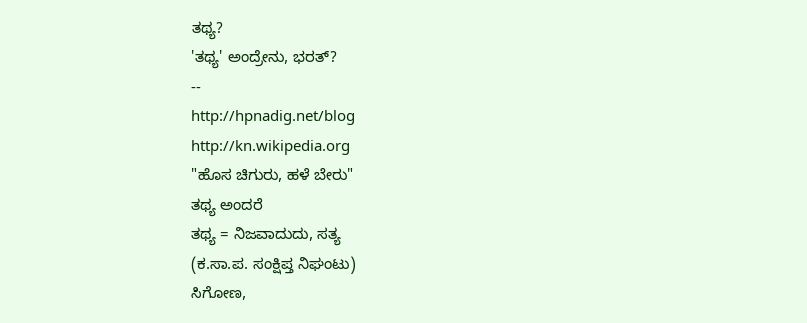ತಥ್ಯ?
'ತಥ್ಯ' ಅಂದ್ರೇನು, ಭರತ್?
--
http://hpnadig.net/blog
http://kn.wikipedia.org
"ಹೊಸ ಚಿಗುರು, ಹಳೆ ಬೇರು"
ತಥ್ಯ ಅಂದರೆ
ತಥ್ಯ = ನಿಜವಾದುದು, ಸತ್ಯ
(ಕ.ಸಾ.ಪ. ಸಂಕ್ಷಿಪ್ತ ನಿಘಂಟು)
ಸಿಗೋಣ,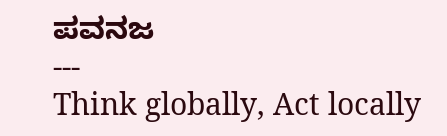ಪವನಜ
---
Think globally, Act locally